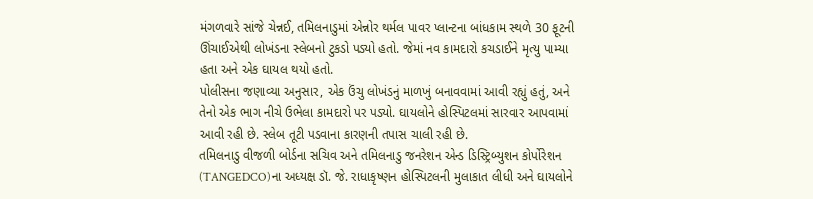મંગળવારે સાંજે ચેન્નઈ, તમિલનાડુમાં એન્નોર થર્મલ પાવર પ્લાન્ટના બાંધકામ સ્થળે 30 ફૂટની ઊંચાઈએથી લોખંડના સ્લેબનો ટુકડો પડ્યો હતો. જેમાં નવ કામદારો કચડાઈને મૃત્યુ પામ્યા હતા અને એક ઘાયલ થયો હતો.
પોલીસના જણાવ્યા અનુસાર, એક ઉંચુ લોખંડનું માળખું બનાવવામાં આવી રહ્યું હતું, અને તેનો એક ભાગ નીચે ઉભેલા કામદારો પર પડ્યો. ઘાયલોને હોસ્પિટલમાં સારવાર આપવામાં આવી રહી છે. સ્લેબ તૂટી પડવાના કારણની તપાસ ચાલી રહી છે.
તમિલનાડુ વીજળી બોર્ડના સચિવ અને તમિલનાડુ જનરેશન એન્ડ ડિસ્ટ્રિબ્યુશન કોર્પોરેશન (TANGEDCO)ના અધ્યક્ષ ડૉ. જે. રાધાકૃષ્ણન હોસ્પિટલની મુલાકાત લીધી અને ઘાયલોને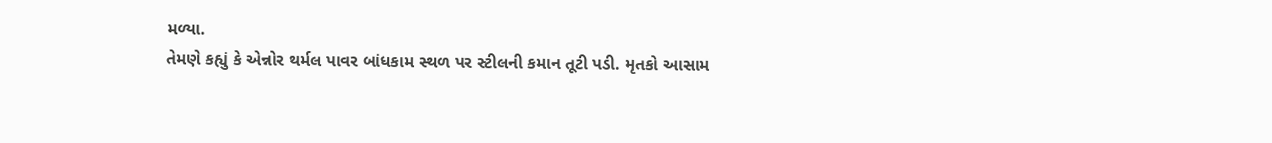મળ્યા.
તેમણે કહ્યું કે એન્નોર થર્મલ પાવર બાંધકામ સ્થળ પર સ્ટીલની કમાન તૂટી પડી. મૃતકો આસામ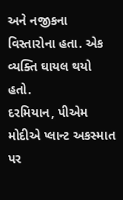અને નજીકના વિસ્તારોના હતા. એક વ્યક્તિ ઘાયલ થયો હતો.
દરમિયાન, પીએમ મોદીએ પ્લાન્ટ અકસ્માત પર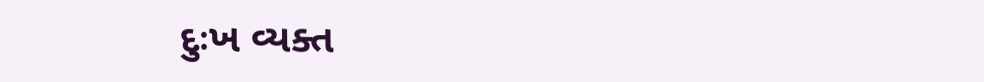દુઃખ વ્યક્ત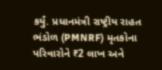કર્યું. પ્રધાનમંત્રી રાષ્ટ્રીય રાહત ભંડોળ (PMNRF) મૃતકોના પરિવારોને ₹2 લાખ અને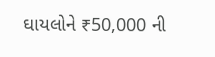ઘાયલોને ₹50,000 ની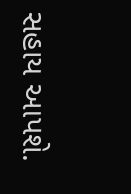સહાય આપશે.